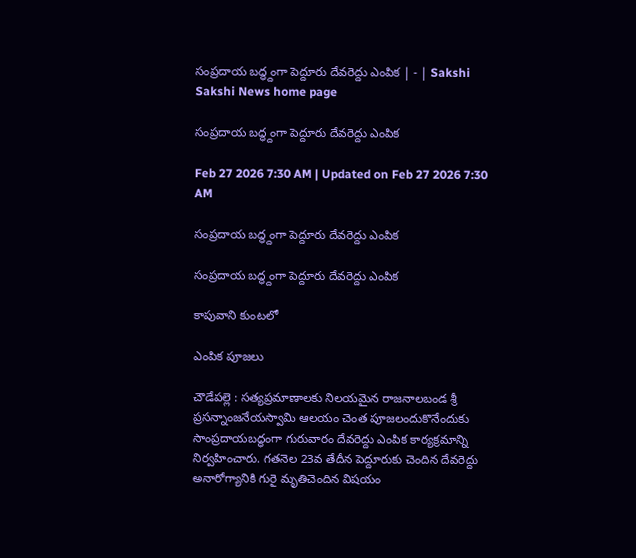సంప్రదాయ బద్ధ్దంగా పెద్దూరు దేవరెద్దు ఎంపిక | - | Sakshi
Sakshi News home page

సంప్రదాయ బద్ధ్దంగా పెద్దూరు దేవరెద్దు ఎంపిక

Feb 27 2026 7:30 AM | Updated on Feb 27 2026 7:30 AM

సంప్రదాయ బద్ధ్దంగా పెద్దూరు దేవరెద్దు ఎంపిక

సంప్రదాయ బద్ధ్దంగా పెద్దూరు దేవరెద్దు ఎంపిక

కాపువాని కుంటలో

ఎంపిక పూజలు

చౌడేపల్లె : సత్యప్రమాణాలకు నిలయమైన రాజనాలబండ శ్రీ ప్రసన్నాంజనేయస్వామి ఆలయం చెంత పూజలందుకొనేందుకు సాంప్రదాయబద్ధంగా గురువారం దేవరెద్దు ఎంపిక కార్యక్రమాన్ని నిర్వహించారు. గతనెల 23వ తేదీన పెద్దూరుకు చెందిన దేవరెద్దు అనారోగ్యానికి గురై మృతిచెందిన విషయం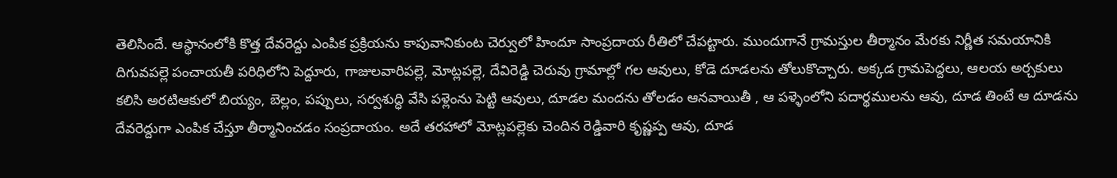తెలిసిందే. ఆస్థానంలోకి కొత్త దేవరెద్దు ఎంపిక ప్రక్రియను కాపువానికుంట చెర్వులో హిందూ సాంప్రదాయ రీతిలో చేపట్టారు. ముందుగానే గ్రామస్తుల తీర్మానం మేరకు నిర్ణీత సమయానికి దిగువపల్లె పంచాయతీ పరిధిలోని పెద్దూరు, గాజులవారిపల్లె, మోట్లపల్లె, దేవిరెడ్డి చెరువు గ్రామాల్లో గల ఆవులు, కోడె దూడలను తోలుకొచ్చారు. అక్కడ గ్రామపెద్దలు, ఆలయ అర్చకులు కలిసి అరటిఆకులో బియ్యం, బెల్లం, పప్పులు, సర్వశుద్ధి వేసి పళ్లెంను పెట్టి ఆవులు, దూడల మందను తోలడం ఆనవాయితీ , ఆ పళ్ళెంలోని పదార్థములను ఆవు, దూడ తింటే ఆ దూడను దేవరెద్దుగా ఎంపిక చేస్తూ తీర్మానించడం సంప్రదాయం. అదే తరహాలో మోట్లపల్లెకు చెందిన రెడ్డివారి కృష్ణప్ప ఆవు, దూడ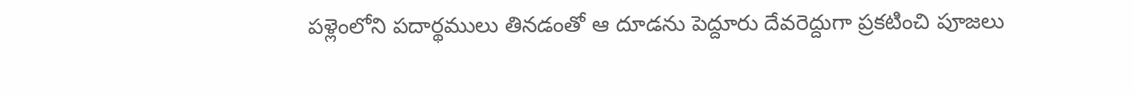పళ్లెంలోని పదార్థములు తినడంతో ఆ దూడను పెద్దూరు దేవరెద్దుగా ప్రకటించి పూజలు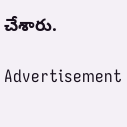చేశారు.

Advertisement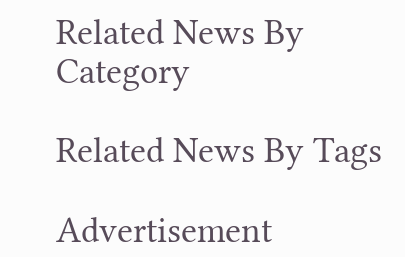Related News By Category

Related News By Tags

Advertisement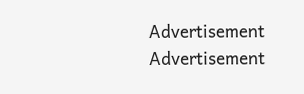Advertisement
Advertisement